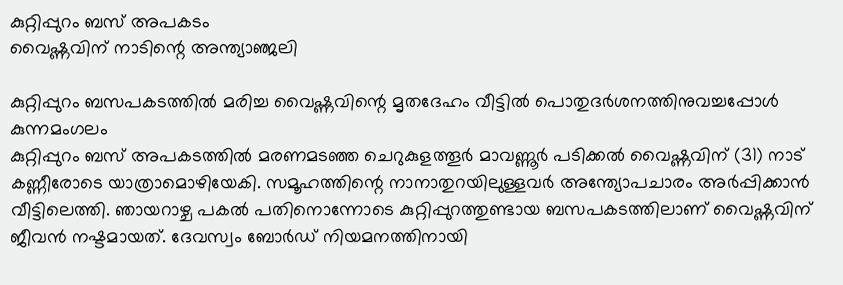കുറ്റിപ്പുറം ബസ് അപകടം
വൈഷ്ണവിന് നാടിന്റെ അന്ത്യാഞ്ജലി

കുറ്റിപ്പുറം ബസപകടത്തിൽ മരിച്ച വൈഷ്ണവിന്റെ മൃതദേഹം വീട്ടിൽ പൊതുദർശനത്തിനുവച്ചപ്പോൾ
കുന്നമംഗലം
കുറ്റിപ്പുറം ബസ് അപകടത്തിൽ മരണമടഞ്ഞ ചെറുകുളത്തൂർ മാവണ്ണൂർ പടിക്കൽ വൈഷ്ണവിന് (31) നാട് കണ്ണീരോടെ യാത്രാമൊഴിയേകി. സമൂഹത്തിന്റെ നാനാതുറയിലുള്ളവർ അന്ത്യോപചാരം അർപ്പിക്കാൻ വീട്ടിലെത്തി. ഞായറാഴ്ച പകൽ പതിനൊന്നോടെ കുറ്റിപ്പുറത്തുണ്ടായ ബസപകടത്തിലാണ് വൈഷ്ണവിന് ജീവൻ നഷ്ടമായത്. ദേവസ്വം ബോർഡ് നിയമനത്തിനായി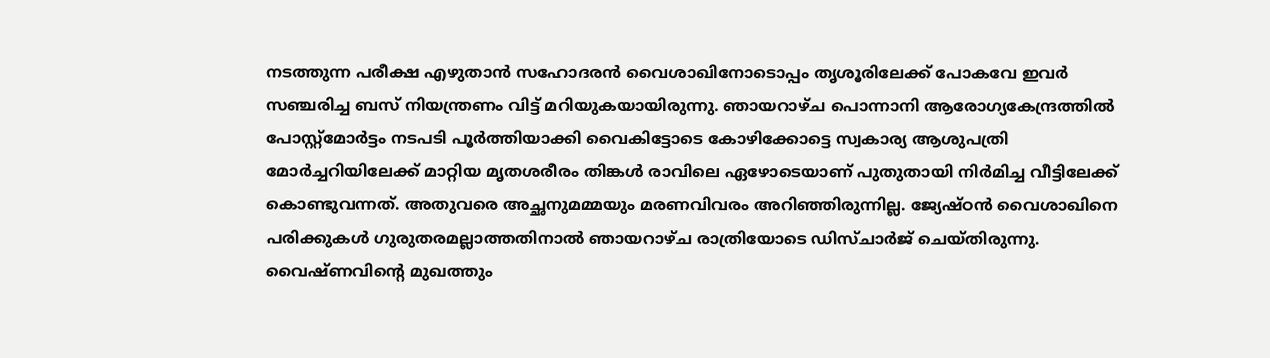നടത്തുന്ന പരീക്ഷ എഴുതാൻ സഹോദരൻ വൈശാഖിനോടൊപ്പം തൃശൂരിലേക്ക് പോകവേ ഇവർ സഞ്ചരിച്ച ബസ് നിയന്ത്രണം വിട്ട് മറിയുകയായിരുന്നു. ഞായറാഴ്ച പൊന്നാനി ആരോഗ്യകേന്ദ്രത്തിൽ പോസ്റ്റ്മോർട്ടം നടപടി പൂർത്തിയാക്കി വൈകിട്ടോടെ കോഴിക്കോട്ടെ സ്വകാര്യ ആശുപത്രി മോർച്ചറിയിലേക്ക് മാറ്റിയ മൃതശരീരം തിങ്കൾ രാവിലെ ഏഴോടെയാണ് പുതുതായി നിർമിച്ച വീട്ടിലേക്ക് കൊണ്ടുവന്നത്. അതുവരെ അച്ഛനുമമ്മയും മരണവിവരം അറിഞ്ഞിരുന്നില്ല. ജ്യേഷ്ഠൻ വൈശാഖിനെ പരിക്കുകൾ ഗുരുതരമല്ലാത്തതിനാൽ ഞായറാഴ്ച രാത്രിയോടെ ഡിസ്ചാർജ് ചെയ്തിരുന്നു. വൈഷ്ണവിന്റെ മുഖത്തും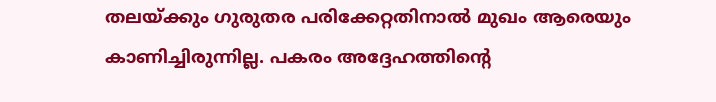തലയ്ക്കും ഗുരുതര പരിക്കേറ്റതിനാൽ മുഖം ആരെയും കാണിച്ചിരുന്നില്ല. പകരം അദ്ദേഹത്തിന്റെ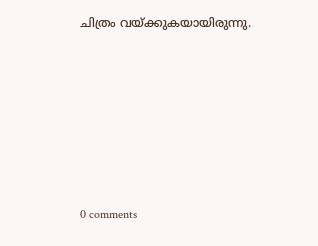ചിത്രം വയ്ക്കുകയായിരുന്നു.










0 comments